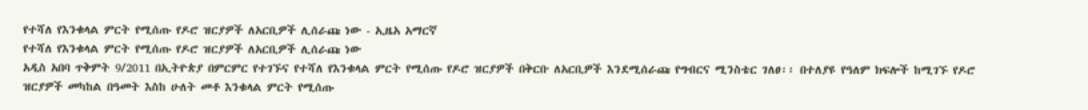የተሻለ የእንቁላል ምርት የሚሰጡ የዶሮ ዝርያዎች ለአርቢዎች ሊሰራጩ ነው - ኢዜአ አማርኛ
የተሻለ የእንቁላል ምርት የሚሰጡ የዶሮ ዝርያዎች ለአርቢዎች ሊሰራጩ ነው
አዲስ አበባ ጥቅምት 9/2011 በኢትዮጵያ በምርምር የተገኙና የተሻለ የእንቁላል ምርት የሚሰጡ የዶሮ ዝርያዎች በቅርቡ ለአርቢዎች እንደሚሰራጩ የግብርና ሚንስቴር ገለፀ፡፡ በተለያዩ የዓለም ክፍሎች ከሚገኙ የዶሮ ዝርያዎች መካከል በዓመት እስከ ሁለት መቶ እንቁላል ምርት የሚሰጡ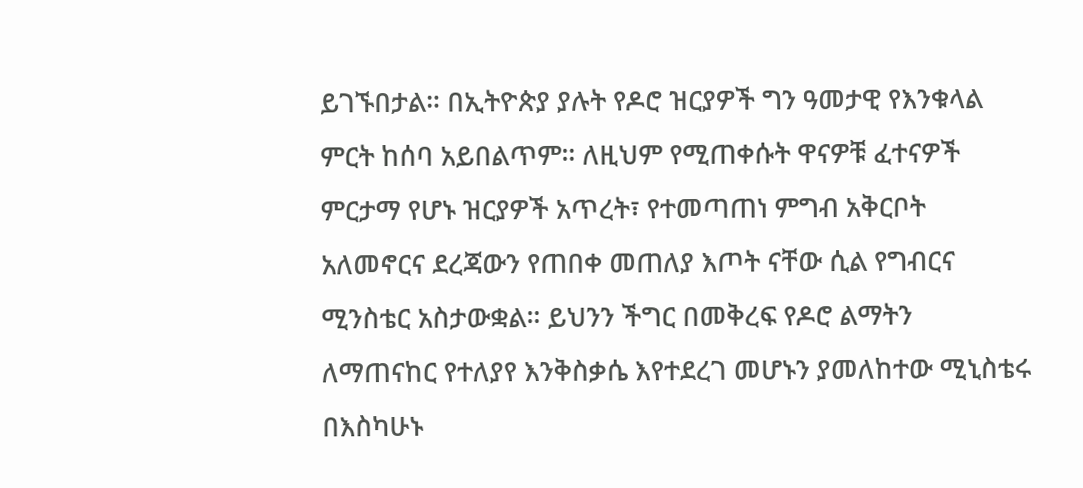ይገኙበታል። በኢትዮጵያ ያሉት የዶሮ ዝርያዎች ግን ዓመታዊ የእንቁላል ምርት ከሰባ አይበልጥም። ለዚህም የሚጠቀሱት ዋናዎቹ ፈተናዎች ምርታማ የሆኑ ዝርያዎች አጥረት፣ የተመጣጠነ ምግብ አቅርቦት አለመኖርና ደረጃውን የጠበቀ መጠለያ እጦት ናቸው ሲል የግብርና ሚንስቴር አስታውቋል። ይህንን ችግር በመቅረፍ የዶሮ ልማትን ለማጠናከር የተለያየ እንቅስቃሴ እየተደረገ መሆኑን ያመለከተው ሚኒስቴሩ በእስካሁኑ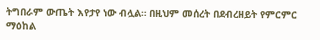ትግበራም ውጤት እየታየ ነው ብሏል። በዚህም መሰረት በደብረዘይት የምርምር ማዕከል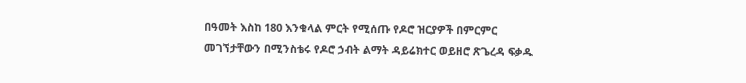በዓመት እስከ 180 እንቁላል ምርት የሚሰጡ የዶሮ ዝርያዎች በምርምር መገኘታቸውን በሚንስቴሩ የዶሮ ኃብት ልማት ዳይሬክተር ወይዘሮ ጽጌረዳ ፍቃዱ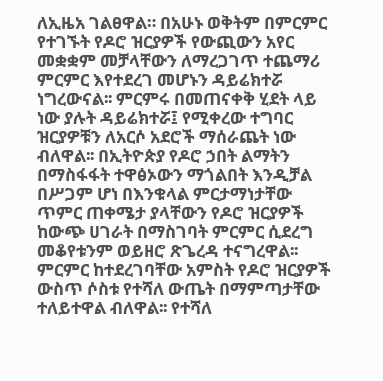ለኢዜአ ገልፀዋል። በአሁኑ ወቅትም በምርምር የተገኙት የዶሮ ዝርያዎች የውጪውን አየር መቋቋም መቻላቸውን ለማረጋገጥ ተጨማሪ ምርምር እየተደረገ መሆኑን ዳይሬክተሯ ነግረውናል፡፡ ምርምሩ በመጠናቀቅ ሂደት ላይ ነው ያሉት ዳይሬክተሯ፤ የሚቀረው ተግባር ዝርያዎቹን ለአርሶ አደሮች ማሰራጨት ነው ብለዋል፡፡ በኢትዮጵያ የዶሮ ኃበት ልማትን በማስፋፋት ተዋፅኦውን ማጎልበት እንዲቻል በሥጋም ሆነ በእንቁላል ምርታማነታቸው ጥምር ጠቀሜታ ያላቸውን የዶሮ ዝርያዎች ከውጭ ሀገራት በማስገባት ምርምር ሲደረግ መቆየቱንም ወይዘሮ ጽጌረዳ ተናግረዋል፡፡ ምርምር ከተደረገባቸው አምስት የዶሮ ዝርያዎች ውስጥ ሶስቱ የተሻለ ውጤት በማምጣታቸው ተለይተዋል ብለዋል፡፡ የተሻለ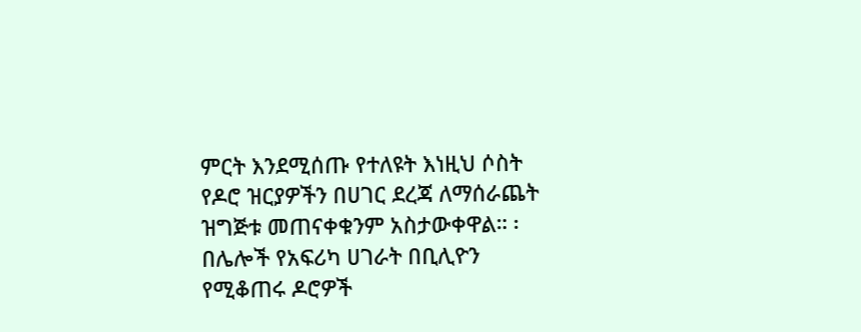ምርት እንደሚሰጡ የተለዩት እነዚህ ሶስት የዶሮ ዝርያዎችን በሀገር ደረጃ ለማሰራጨት ዝግጅቱ መጠናቀቁንም አስታውቀዋል። ፡ በሌሎች የአፍሪካ ሀገራት በቢሊዮን የሚቆጠሩ ዶሮዎች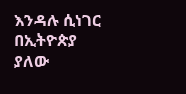እንዳሉ ሲነገር በኢትዮጵያ ያለው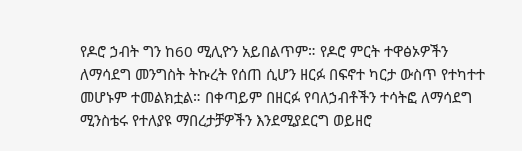የዶሮ ኃብት ግን ከ60 ሚሊዮን አይበልጥም። የዶሮ ምርት ተዋፅኦዎችን ለማሳደግ መንግስት ትኩረት የሰጠ ሲሆን ዘርፉ በፍኖተ ካርታ ውስጥ የተካተተ መሆኑም ተመልክቷል። በቀጣይም በዘርፉ የባለኃብቶችን ተሳትፎ ለማሳደግ ሚንስቴሩ የተለያዩ ማበረታቻዎችን እንደሚያደርግ ወይዘሮ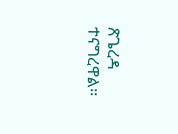ጽጌረዳ ተናግረዋል፡፡